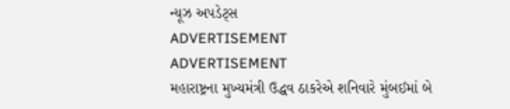ન્યૂઝ અપડેટ્સ
ADVERTISEMENT
ADVERTISEMENT
મહારાષ્ટ્રના મુખ્યમંત્રી ઉદ્ધવ ઠાકરેએ શનિવારે મુંબઈમાં બે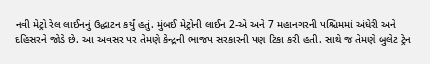નવી મેટ્રો રેલ લાઈનનું ઉદ્ધાટન કર્યું હતું. મુંબઈ મેટ્રોની લાઈન 2-એ અને 7 મહાનગરની પશ્ચિમમાં અંધેરી અને દહિસરને જોડે છે. આ અવસર પર તેમણે કેન્દ્રની ભાજપ સરકારની પણ ટિકા કરી હતી. સાથે જ તેમણે બુલેટ ટ્રેન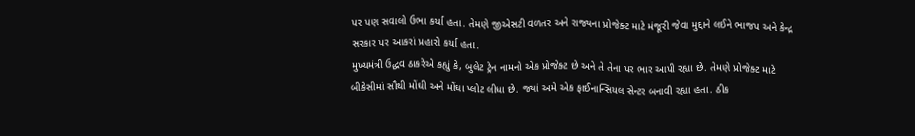પર પણ સવાલો ઉભા કર્યા હતા. તેમણે જીએસટી વળતર અને રાજ્યના પ્રોજેક્ટ માટે મંજૂરી જેવા મુદ્દાને લઈને ભાજપ અને કેન્દ્ર સરકાર પર આકરાં પ્રહારો કર્યા હતા.
મુખ્યમંત્રી ઉદ્ધવ ઠાકરેએ કહ્યું કે, બુલેટ ટ્રેન નામનો એક પ્રોજેક્ટ છે અને તે તેના પર ભાર આપી રહ્યા છે. તેમણે પ્રોજેક્ટ માટે બીકેસીમાં સૌથી મોંઘી અને મોંઘા પ્લોટ લીધા છે. જ્યાં અમે એક ફાઈનાન્સિયલ સેન્ટર બનાવી રહ્યા હતા. ઠીક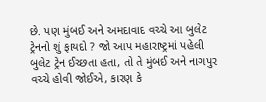છે. પણ મુંબઈ અને અમદાવાદ વચ્ચે આ બુલેટ ટ્રેનનો શું ફાયદો ? જો આપ મહારાષ્ટ્રમાં પહેલી બુલેટ ટ્રેન ઈચ્છતા હતા, તો તે મુંબઈ અને નાગપુર વચ્ચે હોવી જોઈએ, કારણ કે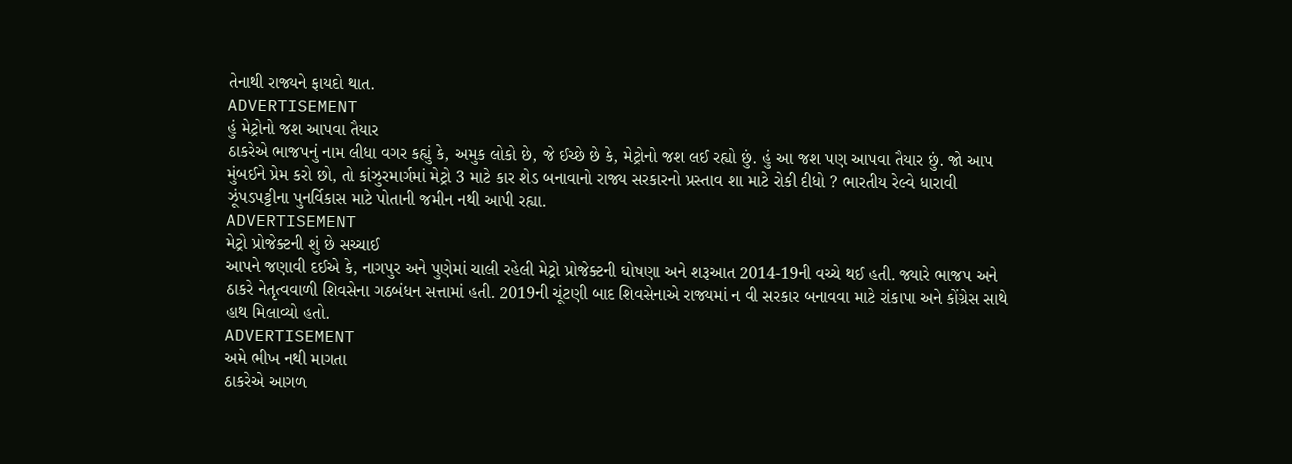તેનાથી રાજ્યને ફાયદો થાત.
ADVERTISEMENT
હું મેટ્રોનો જશ આપવા તૈયાર
ઠાકરેએ ભાજપનું નામ લીધા વગર કહ્યું કે, અમુક લોકો છે, જે ઈચ્છે છે કે, મેટ્રોનો જશ લઈ રહ્યો છું. હું આ જશ પણ આપવા તૈયાર છું. જો આપ મુંબઈને પ્રેમ કરો છો, તો કાંઝુરમાર્ગમાં મેટ્રો 3 માટે કાર શેડ બનાવાનો રાજ્ય સરકારનો પ્રસ્તાવ શા માટે રોકી દીધો ? ભારતીય રેલ્વે ધારાવી ઝૂંપડપટ્ટીના પુનર્વિકાસ માટે પોતાની જમીન નથી આપી રહ્યા.
ADVERTISEMENT
મેટ્રો પ્રોજેક્ટની શું છે સચ્ચાઈ
આપને જણાવી દઈએ કે, નાગપુર અને પુણેમાં ચાલી રહેલી મેટ્રો પ્રોજેક્ટની ઘોષણા અને શરૂઆત 2014-19ની વચ્ચે થઈ હતી. જ્યારે ભાજપ અને ઠાકરે નેતૃત્વવાળી શિવસેના ગઠબંધન સત્તામાં હતી. 2019ની ચૂંટણી બાદ શિવસેનાએ રાજ્યમાં ન વી સરકાર બનાવવા માટે રાંકાપા અને કોંગ્રેસ સાથે હાથ મિલાવ્યો હતો.
ADVERTISEMENT
અમે ભીખ નથી માગતા
ઠાકરેએ આગળ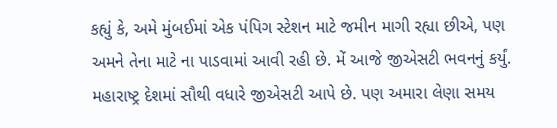કહ્યું કે, અમે મુંબઈમાં એક પંપિગ સ્ટેશન માટે જમીન માગી રહ્યા છીએ, પણ અમને તેના માટે ના પાડવામાં આવી રહી છે. મેં આજે જીએસટી ભવનનું કર્યું. મહારાષ્ટ્ર દેશમાં સૌથી વધારે જીએસટી આપે છે. પણ અમારા લેણા સમય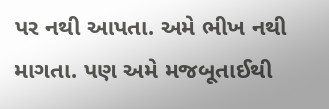પર નથી આપતા. અમે ભીખ નથી માગતા. પણ અમે મજબૂતાઈથી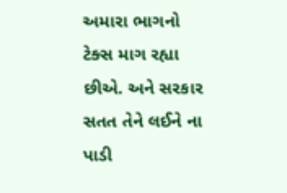અમારા ભાગનો ટેક્સ માગ રહ્યા છીએ. અને સરકાર સતત તેને લઈને ના પાડી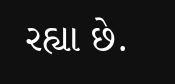રહ્યા છે.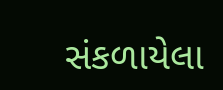સંકળાયેલા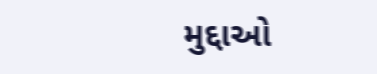મુદ્દાઓ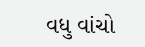વધુ વાંચો